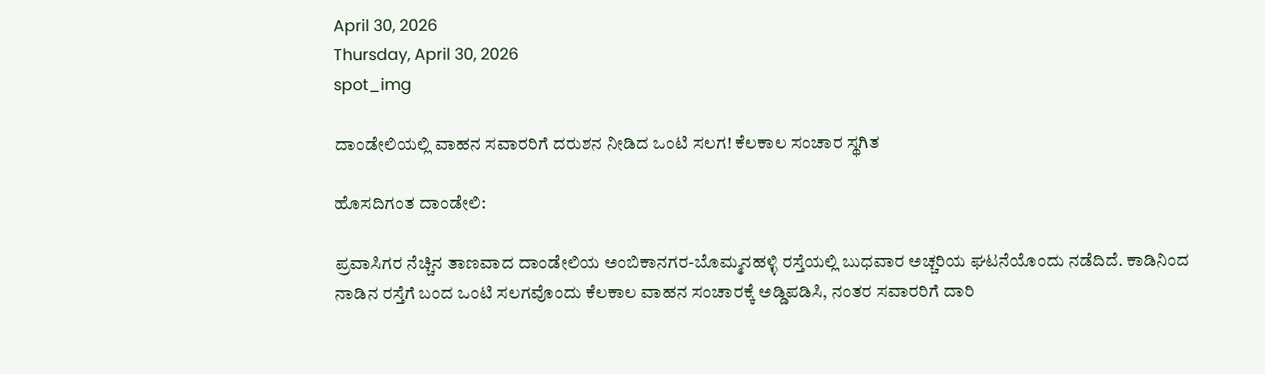April 30, 2026
Thursday, April 30, 2026
spot_img

ದಾಂಡೇಲಿಯಲ್ಲಿ ವಾಹನ ಸವಾರರಿಗೆ ದರುಶನ ನೀಡಿದ ಒಂಟಿ ಸಲಗ! ಕೆಲಕಾಲ ಸಂಚಾರ ಸ್ಥಗಿತ

ಹೊಸದಿಗಂತ ದಾಂಡೇಲಿ:

ಪ್ರವಾಸಿಗರ ನೆಚ್ಚಿನ ತಾಣವಾದ ದಾಂಡೇಲಿಯ ಅಂಬಿಕಾನಗರ-ಬೊಮ್ಮನಹಳ್ಳಿ ರಸ್ತೆಯಲ್ಲಿ ಬುಧವಾರ ಅಚ್ಚರಿಯ ಘಟನೆಯೊಂದು ನಡೆದಿದೆ. ಕಾಡಿನಿಂದ ನಾಡಿನ ರಸ್ತೆಗೆ ಬಂದ ಒಂಟಿ ಸಲಗವೊಂದು ಕೆಲಕಾಲ ವಾಹನ ಸಂಚಾರಕ್ಕೆ ಅಡ್ಡಿಪಡಿಸಿ, ನಂತರ ಸವಾರರಿಗೆ ದಾರಿ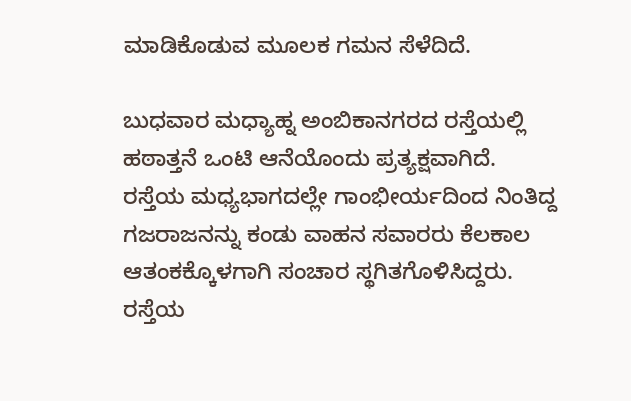ಮಾಡಿಕೊಡುವ ಮೂಲಕ ಗಮನ ಸೆಳೆದಿದೆ.

ಬುಧವಾರ ಮಧ್ಯಾಹ್ನ ಅಂಬಿಕಾನಗರದ ರಸ್ತೆಯಲ್ಲಿ ಹಠಾತ್ತನೆ ಒಂಟಿ ಆನೆಯೊಂದು ಪ್ರತ್ಯಕ್ಷವಾಗಿದೆ. ರಸ್ತೆಯ ಮಧ್ಯಭಾಗದಲ್ಲೇ ಗಾಂಭೀರ್ಯದಿಂದ ನಿಂತಿದ್ದ ಗಜರಾಜನನ್ನು ಕಂಡು ವಾಹನ ಸವಾರರು ಕೆಲಕಾಲ ಆತಂಕಕ್ಕೊಳಗಾಗಿ ಸಂಚಾರ ಸ್ಥಗಿತಗೊಳಿಸಿದ್ದರು. ರಸ್ತೆಯ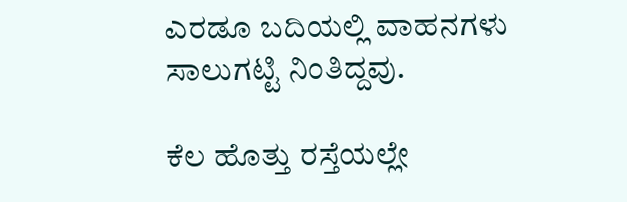ಎರಡೂ ಬದಿಯಲ್ಲಿ ವಾಹನಗಳು ಸಾಲುಗಟ್ಟಿ ನಿಂತಿದ್ದವು.

ಕೆಲ ಹೊತ್ತು ರಸ್ತೆಯಲ್ಲೇ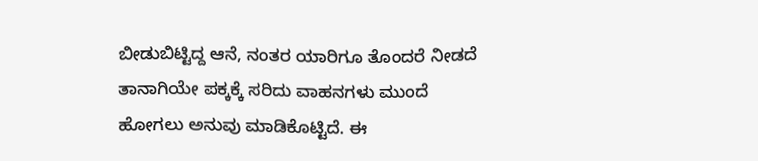ಬೀಡುಬಿಟ್ಟಿದ್ದ ಆನೆ, ನಂತರ ಯಾರಿಗೂ ತೊಂದರೆ ನೀಡದೆ ತಾನಾಗಿಯೇ ಪಕ್ಕಕ್ಕೆ ಸರಿದು ವಾಹನಗಳು ಮುಂದೆ ಹೋಗಲು ಅನುವು ಮಾಡಿಕೊಟ್ಟಿದೆ. ಈ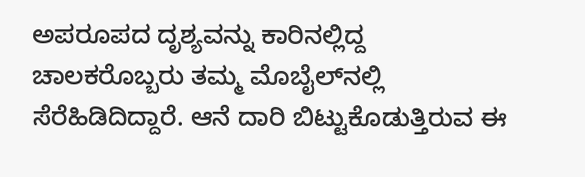ಅಪರೂಪದ ದೃಶ್ಯವನ್ನು ಕಾರಿನಲ್ಲಿದ್ದ ಚಾಲಕರೊಬ್ಬರು ತಮ್ಮ ಮೊಬೈಲ್‌ನಲ್ಲಿ ಸೆರೆಹಿಡಿದಿದ್ದಾರೆ. ಆನೆ ದಾರಿ ಬಿಟ್ಟುಕೊಡುತ್ತಿರುವ ಈ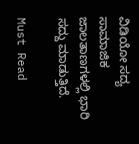ವಿಡಿಯೋ ಸದ್ಯ ಸಾಮಾಜಿಕ ಜಾಲತಾಣಗಳಲ್ಲಿ ಭಾರಿ ಸದ್ದು ಮಾಡುತ್ತಿದೆ.

Must Read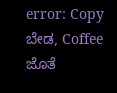error: Copy ಬೇಡ, Coffee ಜೊತೆ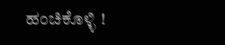ಹಂಚಿಕೊಳ್ಳಿ !